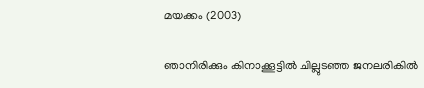മയക്കം (2003)

ഞാനിരിക്കും കിനാക്കൂട്ടില്‍ ചില്ലുടഞ്ഞ ജനലരികില്‍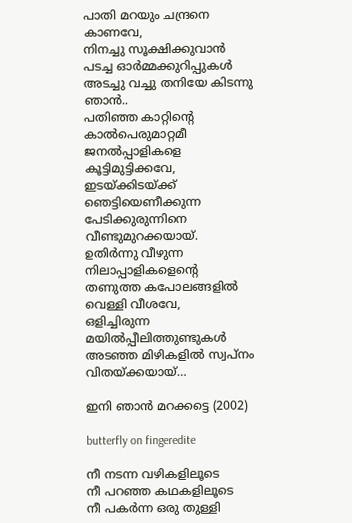പാതി മറയും ചന്ദ്രനെ കാണവേ,
നിനച്ചു സൂക്ഷിക്കുവാന്‍ പടച്ച ഓര്‍മ്മക്കുറിപ്പുകള്‍
അടച്ചു വച്ചു തനിയേ കിടന്നു ഞാന്‍..
പതിഞ്ഞ കാറ്റിന്‍റെ കാല്‍പെരുമാറ്റമീ
ജനല്‍പ്പാളികളെ കൂട്ടിമുട്ടിക്കവേ,
ഇടയ്ക്കിടയ്ക്ക് ഞെട്ടിയെണീക്കുന്ന
പേടിക്കുരുന്നിനെ വീണ്ടുമുറക്കയായ്.
ഉതിര്‍ന്നു വീഴുന്ന നിലാപ്പാളികളെന്റെ
തണുത്ത കപോലങ്ങളില്‍ വെള്ളി വീശവേ,
ഒളിച്ചിരുന്ന മയില്‍പ്പീലിത്തുണ്ടുകള്‍
അടഞ്ഞ മിഴികളില്‍ സ്വപ്നം വിതയ്ക്കയായ്…

ഇനി ഞാന്‍ മറക്കട്ടെ (2002)

butterfly on fingeredite

നീ നടന്ന വഴികളിലൂടെ
നീ പറഞ്ഞ കഥകളിലൂടെ
നീ പകര്‍ന്ന ഒരു തുള്ളി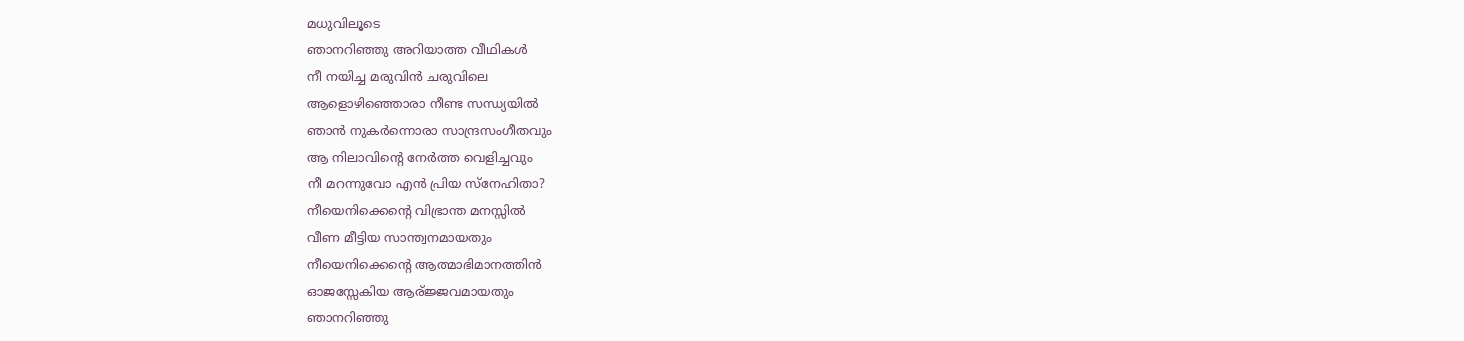മധുവിലൂടെ
ഞാനറിഞ്ഞു അറിയാത്ത വീഥികള്‍
നീ നയിച്ച മരുവിന്‍ ചരുവിലെ
ആളൊഴിഞ്ഞൊരാ നീണ്ട സന്ധ്യയില്‍
ഞാന്‍ നുകര്‍ന്നൊരാ സാന്ദ്രസംഗീതവും
ആ നിലാവിന്‍റെ നേര്‍ത്ത വെളിച്ചവും
നീ മറന്നുവോ എന്‍ പ്രിയ സ്നേഹിതാ?
നീയെനിക്കെന്‍റെ വിഭ്രാന്ത മനസ്സില്‍
വീണ മീട്ടിയ സാന്ത്വനമായതും
നീയെനിക്കെന്‍റെ ആത്മാഭിമാനത്തിന്‍
ഓജസ്സേകിയ ആര്ജ്ജവമായതും
ഞാനറിഞ്ഞു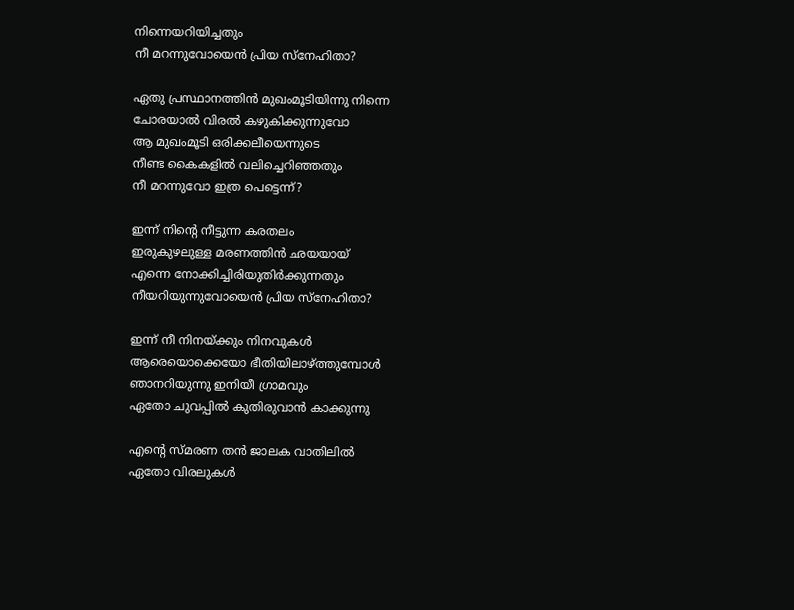നിന്നെയറിയിച്ചതും
നീ മറന്നുവോയെന്‍ പ്രിയ സ്നേഹിതാ?

ഏതു പ്രസ്ഥാനത്തിന്‍ മുഖംമൂടിയിന്നു നിന്നെ
ചോരയാല്‍ വിരല്‍ കഴുകിക്കുന്നുവോ
ആ മുഖംമൂടി ഒരിക്കലീയെന്നുടെ
നീണ്ട കൈകളില്‍ വലിച്ചെറിഞ്ഞതും
നീ മറന്നുവോ ഇത്ര പെട്ടെന്ന്?

ഇന്ന് നിന്‍റെ നീട്ടുന്ന കരതലം
ഇരുകുഴലുള്ള മരണത്തിന്‍ ഛയയായ്
എന്നെ നോക്കിച്ചിരിയുതിര്‍ക്കുന്നതും
നീയറിയുന്നുവോയെന്‍ പ്രിയ സ്നേഹിതാ?

ഇന്ന് നീ നിനയ്ക്കും നിനവുകള്‍
ആരെയൊക്കെയോ ഭീതിയിലാഴ്ത്തുമ്പോള്‍
ഞാനറിയുന്നു ഇനിയീ ഗ്രാമവും
ഏതോ ചുവപ്പില്‍ കുതിരുവാന്‍ കാക്കുന്നു

എന്‍റെ സ്മരണ തന്‍ ജാലക വാതിലില്‍
ഏതോ വിരലുകള്‍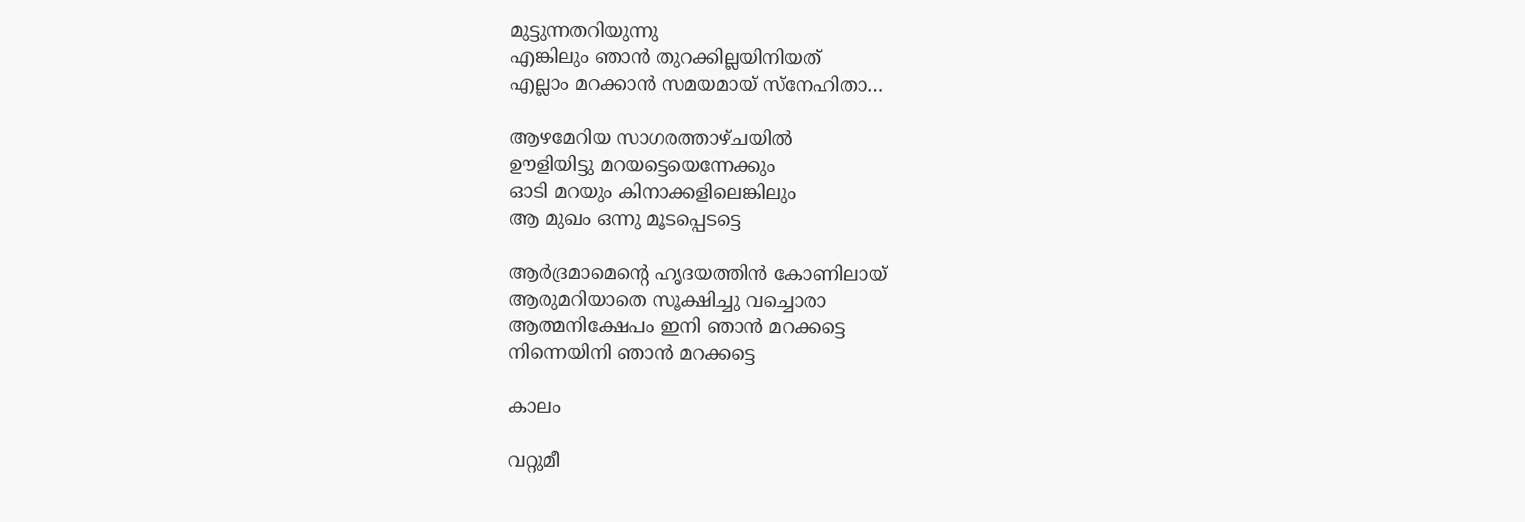മുട്ടുന്നതറിയുന്നു
എങ്കിലും ഞാന്‍ തുറക്കില്ലയിനിയത്
എല്ലാം മറക്കാന്‍ സമയമായ് സ്നേഹിതാ…

ആഴമേറിയ സാഗരത്താഴ്ചയില്‍
ഊളിയിട്ടു മറയട്ടെയെന്നേക്കും
ഓടി മറയും കിനാക്കളിലെങ്കിലും
ആ മുഖം ഒന്നു മൂടപ്പെടട്ടെ

ആര്‍ദ്രമാമെന്റെ ഹൃദയത്തിന്‍ കോണിലായ്
ആരുമറിയാതെ സൂക്ഷിച്ചു വച്ചൊരാ
ആത്മനിക്ഷേപം ഇനി ഞാന്‍ മറക്കട്ടെ
നിന്നെയിനി ഞാന്‍ മറക്കട്ടെ

കാലം

വറ്റുമീ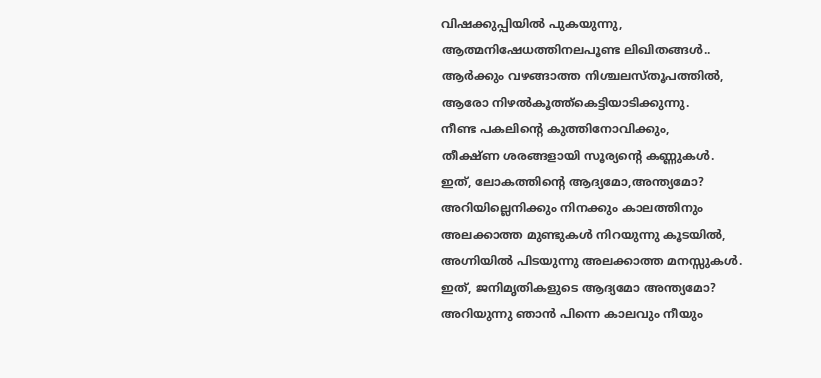വിഷക്കുപ്പിയില്‍ പുകയുന്നു,
ആത്മനിഷേധത്തിനലപൂണ്ട ലിഖിതങ്ങള്‍..
ആര്‍ക്കും വഴങ്ങാത്ത നിശ്ചലസ്തൂപത്തില്‍,
ആരോ നിഴല്‍കൂത്ത്കെട്ടിയാടിക്കുന്നു.
നീണ്ട പകലിന്‍റെ കുത്തിനോവിക്കും,
തീക്ഷ്ണ ശരങ്ങളായി സൂര്യന്‍റെ കണ്ണുകള്‍.
ഇത്, ലോകത്തിന്‍റെ ആദ്യമോ,അന്ത്യമോ?
അറിയില്ലെനിക്കും നിനക്കും കാലത്തിനും
അലക്കാത്ത മുണ്ടുകള്‍ നിറയുന്നു കൂടയില്‍,
അഗ്നിയില്‍ പിടയുന്നു അലക്കാത്ത മനസ്സുകള്‍.
ഇത്, ജനിമൃതികളുടെ ആദ്യമോ അന്ത്യമോ?
അറിയുന്നു ഞാന്‍ പിന്നെ കാലവും നീയും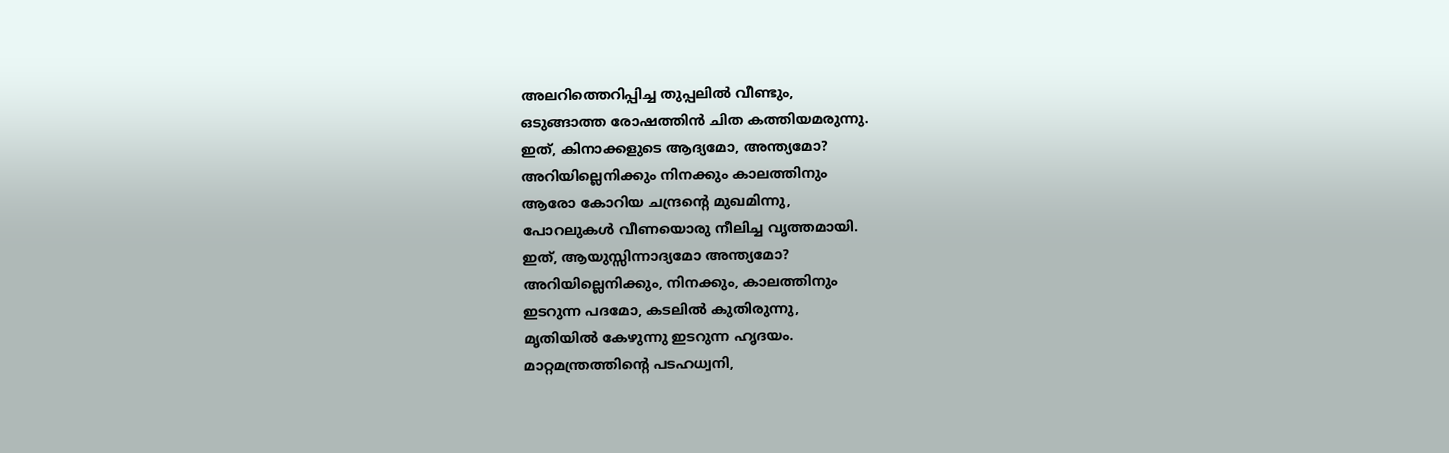അലറിത്തെറിപ്പിച്ച തുപ്പലില്‍ വീണ്ടും,
ഒടുങ്ങാത്ത രോഷത്തിന്‍ ചിത കത്തിയമരുന്നു.
ഇത്, കിനാക്കളുടെ ആദ്യമോ, അന്ത്യമോ?
അറിയില്ലെനിക്കും നിനക്കും കാലത്തിനും
ആരോ കോറിയ ചന്ദ്രന്‍റെ മുഖമിന്നു,
പോറലുകള്‍ വീണയൊരു നീലിച്ച വൃത്തമായി.
ഇത്, ആയുസ്സിന്നാദ്യമോ അന്ത്യമോ?
അറിയില്ലെനിക്കും, നിനക്കും, കാലത്തിനും
ഇടറുന്ന പദമോ, കടലില്‍ കുതിരുന്നു,
മൃതിയില്‍ കേഴുന്നു ഇടറുന്ന ഹൃദയം.
മാറ്റമന്ത്രത്തിന്‍റെ പടഹധ്വനി,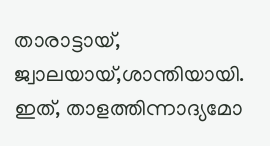താരാട്ടായ്, ജ്വാലയായ്,ശാന്തിയായി.
ഇത്, താളത്തിന്നാദ്യമോ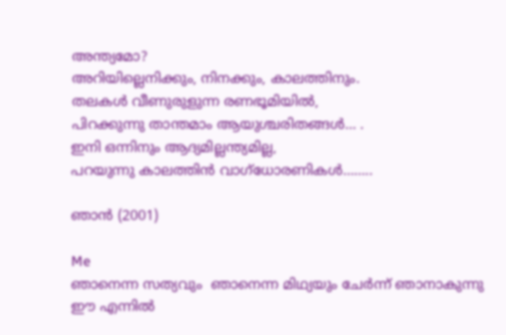അന്ത്യമോ?
അറിയില്ലെനിക്കും, നിനക്കും, കാലത്തിനും.
തലകള്‍ വീണുരുളുന്ന രണഭൂമിയില്‍,
പിറക്കുന്നു താന്തമാം ആയുശ്ചരിതങ്ങള്‍… .
ഇനി ഒന്നിനും ആദ്യമില്ലന്ത്യമില്ല,
പറയുന്നു കാലത്തിന്‍ വാഗ്ധോരണികള്‍……..

ഞാന്‍ (2001)

Me
ഞാനെന്ന സത്യവും  ഞാനെന്ന മിഥ്യയും ചേര്‍ന്ന് ഞാനാകുന്നു
ഈ എന്നില്‍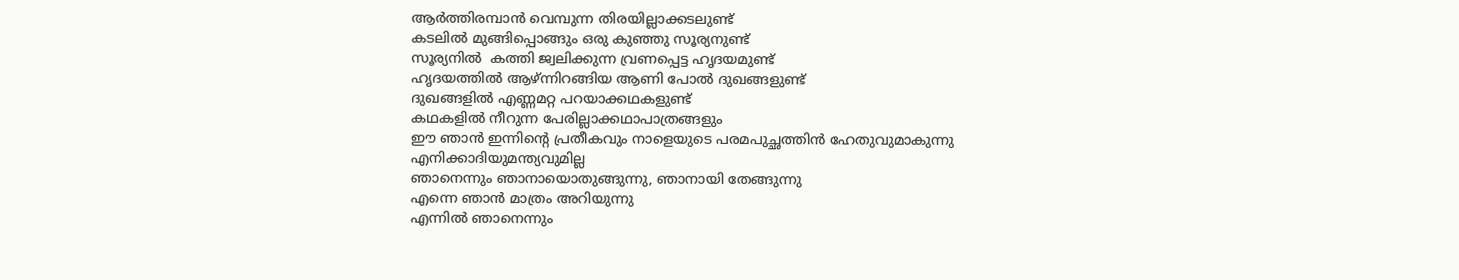ആര്‍ത്തിരമ്പാന്‍ വെമ്പുന്ന തിരയില്ലാക്കടലുണ്ട്
കടലില്‍ മുങ്ങിപ്പൊങ്ങും ഒരു കുഞ്ഞു സൂര്യനുണ്ട്
സൂര്യനില്‍  കത്തി ജ്വലിക്കുന്ന വ്രണപ്പെട്ട ഹൃദയമുണ്ട്
ഹൃദയത്തില്‍ ആഴ്ന്നിറങ്ങിയ ആണി പോല്‍ ദുഖങ്ങളുണ്ട്
ദുഖങ്ങളില്‍ എണ്ണമറ്റ പറയാക്കഥകളുണ്ട്
കഥകളില്‍ നീറുന്ന പേരില്ലാക്കഥാപാത്രങ്ങളും
ഈ ഞാന്‍ ഇന്നിന്‍റെ പ്രതീകവും നാളെയുടെ പരമപുച്ഛത്തിന്‍ ഹേതുവുമാകുന്നു
എനിക്കാദിയുമന്ത്യവുമില്ല
ഞാനെന്നും ഞാനായൊതുങ്ങുന്നു, ഞാനായി തേങ്ങുന്നു
എന്നെ ഞാന്‍ മാത്രം അറിയുന്നു
എന്നില്‍ ഞാനെന്നും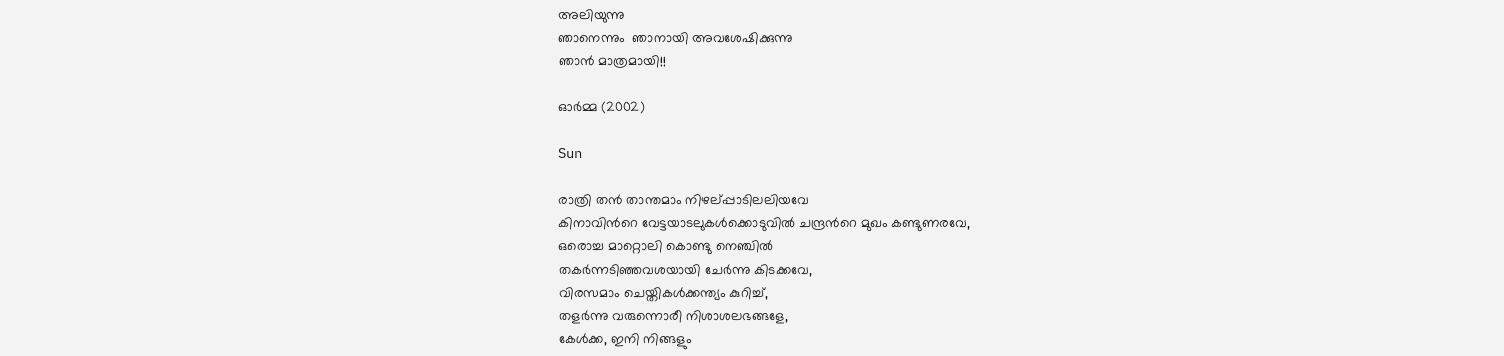അലിയുന്നു
ഞാനെന്നും  ഞാനായി അവശേഷിക്കുന്നു
ഞാന്‍ മാത്രമായി!!

ഓര്‍മ്മ (2002)

Sun

രാത്രി തന്‍ താന്തമാം നിഴല്പ്പാടിലലിയവേ
കിനാവിന്‍റെ വേട്ടയാടലുകള്‍ക്കൊടുവില്‍ ചന്ദ്രന്‍റെ മുഖം കണ്ടുണരവേ,
ഒരൊച്ച മാറ്റൊലി കൊണ്ടു നെഞ്ചില്‍
തകര്‍ന്നടിഞ്ഞവശയായി ചേര്‍ന്നു കിടക്കവേ,
വിരസമാം ചെയ്തികള്‍ക്കന്ത്യം കുറിച്ച്,
തളര്‍ന്നു വരുന്നൊരീ നിശാശലഭങ്ങളേ,
കേള്‍ക്ക, ഇനി നിങ്ങളും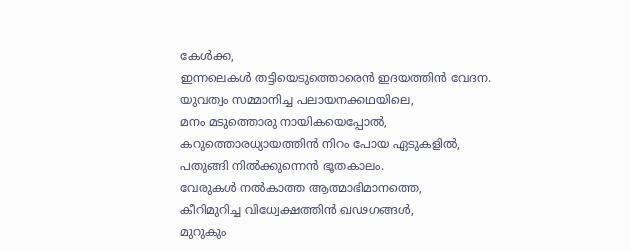കേള്‍ക്ക,
ഇന്നലെകള്‍ തട്ടിയെടുത്തൊരെന്‍ ഇദയത്തിന്‍ വേദന.
യുവത്വം സമ്മാനിച്ച പലായനക്കഥയിലെ,
മനം മടുത്തൊരു നായികയെപ്പോല്‍,
കറുത്തൊരധ്യായത്തിന്‍ നിറം പോയ ഏടുകളില്‍,
പതുങ്ങി നില്‍ക്കുന്നെന്‍ ഭൂതകാലം.
വേരുകള്‍ നല്‍കാത്ത ആത്മാഭിമാനത്തെ,
കീറിമുറിച്ച വിധ്വേക്ഷത്തിന്‍ ഖഢഗങ്ങള്‍,
മുറുകും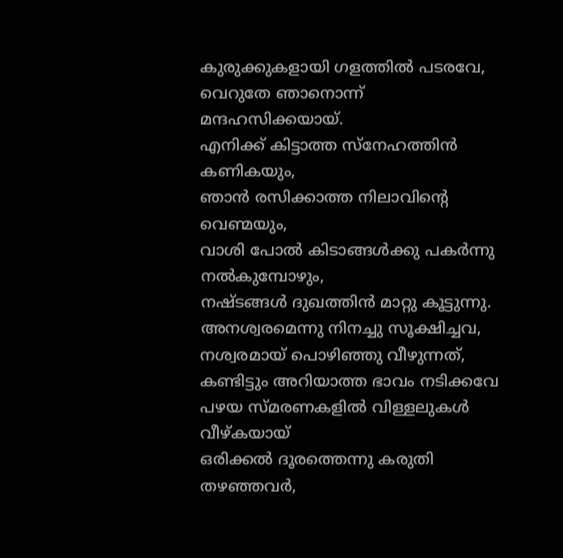കുരുക്കുകളായി ഗളത്തില്‍ പടരവേ,
വെറുതേ ഞാനൊന്ന് മന്ദഹസിക്കയായ്.
എനിക്ക് കിട്ടാത്ത സ്നേഹത്തിന്‍ കണികയും,
ഞാന്‍ രസിക്കാത്ത നിലാവിന്‍റെ വെണ്മയും,
വാശി പോല്‍ കിടാങ്ങള്‍ക്കു പകര്‍ന്നു നല്‍കുമ്പോഴും,
നഷ്ടങ്ങള്‍ ദുഖത്തിന്‍ മാറ്റു കൂട്ടുന്നു.
അനശ്വരമെന്നു നിനച്ചു സൂക്ഷിച്ചവ,
നശ്വരമായ് പൊഴിഞ്ഞു വീഴുന്നത്,
കണ്ടിട്ടും അറിയാത്ത ഭാവം നടിക്കവേ
പഴയ സ്മരണകളില്‍ വിള്ളലുകള്‍ വീഴ്കയായ്
ഒരിക്കല്‍ ദൂരത്തെന്നു കരുതി തഴഞ്ഞവര്‍,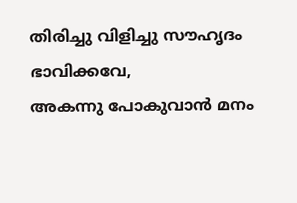തിരിച്ചു വിളിച്ചു സൗഹൃദം ഭാവിക്കവേ,
അകന്നു പോകുവാന്‍ മനം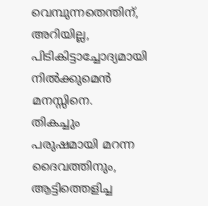വെമ്പുന്നതെന്തിന്,
അറിയില്ല, പിടികിട്ടാച്ചോദ്യമായി നില്‍ക്കുമെന്‍ മനസ്സിനെ.
തികച്ചും പരുഷമായി മറന്ന ദൈവത്തിനും,
ആട്ടിത്തെളിച്ച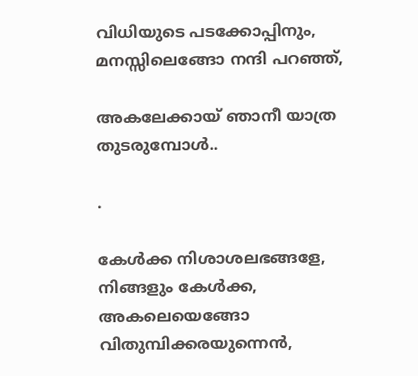വിധിയുടെ പടക്കോപ്പിനും,
മനസ്സിലെങ്ങോ നന്ദി പറഞ്ഞ്,

അകലേക്കായ്‌ ഞാനീ യാത്ര തുടരുമ്പോള്‍..

.

കേള്‍ക്ക നിശാശലഭങ്ങളേ, നിങ്ങളും കേള്‍ക്ക,
അകലെയെങ്ങോ വിതുമ്പിക്കരയുന്നെന്‍,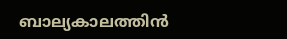ബാല്യകാലത്തിന്‍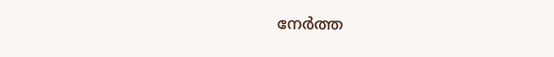നേര്‍ത്ത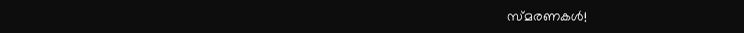സ്മരണകള്‍!